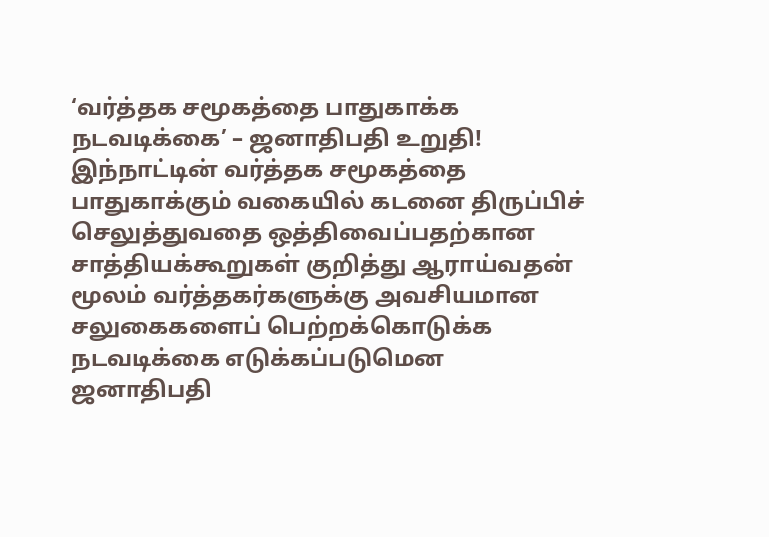‘வர்த்தக சமூகத்தை பாதுகாக்க நடவடிக்கை’ – ஜனாதிபதி உறுதி!
இந்நாட்டின் வர்த்தக சமூகத்தை பாதுகாக்கும் வகையில் கடனை திருப்பிச் செலுத்துவதை ஒத்திவைப்பதற்கான சாத்தியக்கூறுகள் குறித்து ஆராய்வதன் மூலம் வர்த்தகர்களுக்கு அவசியமான சலுகைகளைப் பெற்றக்கொடுக்க நடவடிக்கை எடுக்கப்படுமென ஜனாதிபதி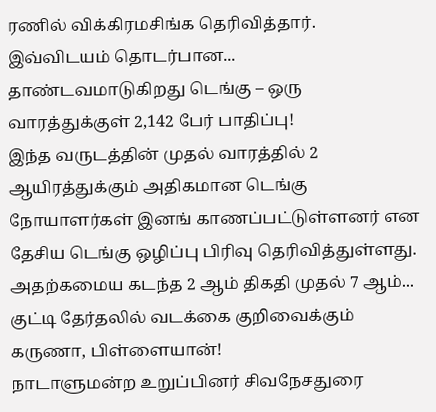ரணில் விக்கிரமசிங்க தெரிவித்தார்.
இவ்விடயம் தொடர்பான...
தாண்டவமாடுகிறது டெங்கு – ஒரு வாரத்துக்குள் 2,142 பேர் பாதிப்பு!
இந்த வருடத்தின் முதல் வாரத்தில் 2 ஆயிரத்துக்கும் அதிகமான டெங்கு நோயாளர்கள் இனங் காணப்பட்டுள்ளனர் என தேசிய டெங்கு ஒழிப்பு பிரிவு தெரிவித்துள்ளது.
அதற்கமைய கடந்த 2 ஆம் திகதி முதல் 7 ஆம்...
குட்டி தேர்தலில் வடக்கை குறிவைக்கும் கருணா, பிள்ளையான்!
நாடாளுமன்ற உறுப்பினர் சிவநேசதுரை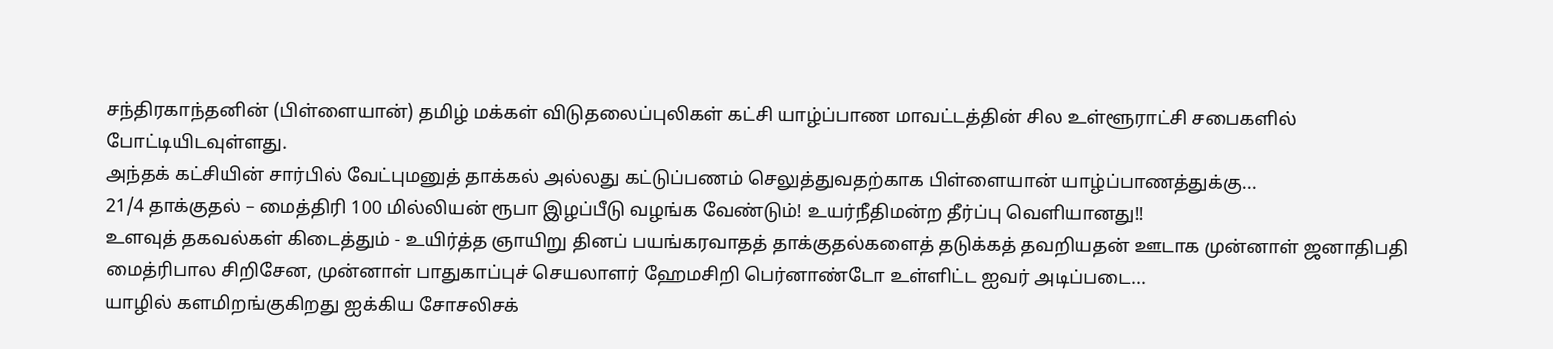சந்திரகாந்தனின் (பிள்ளையான்) தமிழ் மக்கள் விடுதலைப்புலிகள் கட்சி யாழ்ப்பாண மாவட்டத்தின் சில உள்ளூராட்சி சபைகளில் போட்டியிடவுள்ளது.
அந்தக் கட்சியின் சார்பில் வேட்புமனுத் தாக்கல் அல்லது கட்டுப்பணம் செலுத்துவதற்காக பிள்ளையான் யாழ்ப்பாணத்துக்கு...
21/4 தாக்குதல் – மைத்திரி 100 மில்லியன் ரூபா இழப்பீடு வழங்க வேண்டும்! உயர்நீதிமன்ற தீர்ப்பு வெளியானது!!
உளவுத் தகவல்கள் கிடைத்தும் - உயிர்த்த ஞாயிறு தினப் பயங்கரவாதத் தாக்குதல்களைத் தடுக்கத் தவறியதன் ஊடாக முன்னாள் ஜனாதிபதி மைத்ரிபால சிறிசேன, முன்னாள் பாதுகாப்புச் செயலாளர் ஹேமசிறி பெர்னாண்டோ உள்ளிட்ட ஐவர் அடிப்படை...
யாழில் களமிறங்குகிறது ஐக்கிய சோசலிசக்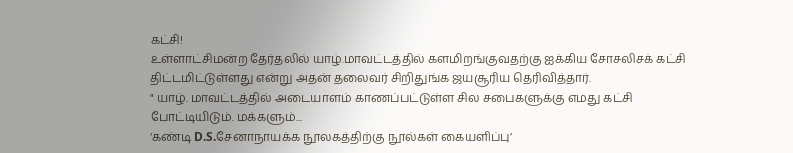கட்சி!
உள்ளாட்சிமன்ற தேர்தலில் யாழ்.மாவட்டத்தில் களமிறங்குவதற்கு ஐக்கிய சோசலிசக் கட்சி திட்டமிட்டுள்ளது என்று அதன் தலைவர் சிறிதுங்க ஜயசூரிய தெரிவித்தார்.
" யாழ். மாவட்டத்தில் அடையாளம் காணப்பட்டுள்ள சில சபைகளுக்கு எமது கட்சி போட்டியிடும். மக்களும்...
‘கண்டி D.S.சேனாநாயக்க நூலகத்திற்கு நூல்கள் கையளிப்பு’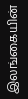இலங்கையின்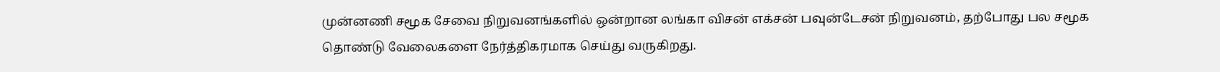முன்னணி சமூக சேவை நிறுவனங்களில் ஒன்றான லங்கா விசன் எக்சன் பவுன்டேசன் நிறுவனம், தற்போது பல சமூக தொண்டு வேலைகளை நேர்த்திகரமாக செய்து வருகிறது.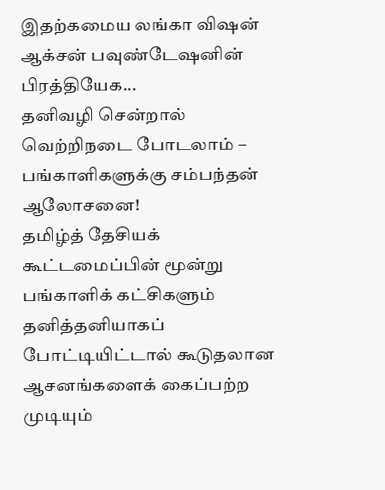இதற்கமைய லங்கா விஷன் ஆக்சன் பவுண்டேஷனின் பிரத்தியேக...
தனிவழி சென்றால் வெற்றிநடை போடலாம் – பங்காளிகளுக்கு சம்பந்தன் ஆலோசனை!
தமிழ்த் தேசியக் கூட்டமைப்பின் மூன்று பங்காளிக் கட்சிகளும் தனித்தனியாகப் போட்டியிட்டால் கூடுதலான ஆசனங்களைக் கைப்பற்ற முடியும்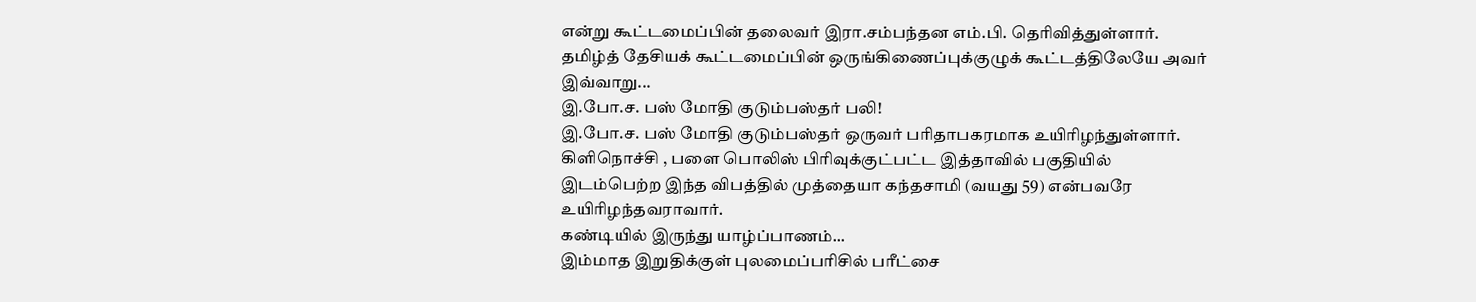என்று கூட்டமைப்பின் தலைவர் இரா.சம்பந்தன எம்.பி. தெரிவித்துள்ளார்.
தமிழ்த் தேசியக் கூட்டமைப்பின் ஒருங்கிணைப்புக்குழுக் கூட்டத்திலேயே அவர் இவ்வாறு...
இ.போ.ச. பஸ் மோதி குடும்பஸ்தர் பலி!
இ.போ.ச. பஸ் மோதி குடும்பஸ்தர் ஒருவர் பரிதாபகரமாக உயிரிழந்துள்ளார்.
கிளிநொச்சி , பளை பொலிஸ் பிரிவுக்குட்பட்ட இத்தாவில் பகுதியில் இடம்பெற்ற இந்த விபத்தில் முத்தையா கந்தசாமி (வயது 59) என்பவரே உயிரிழந்தவராவார்.
கண்டியில் இருந்து யாழ்ப்பாணம்...
இம்மாத இறுதிக்குள் புலமைப்பரிசில் பரீட்சை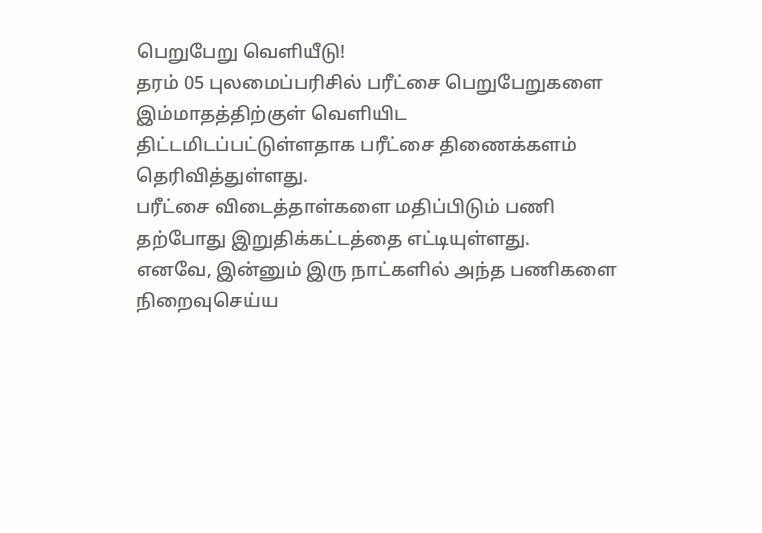பெறுபேறு வெளியீடு!
தரம் 05 புலமைப்பரிசில் பரீட்சை பெறுபேறுகளை இம்மாதத்திற்குள் வெளியிட திட்டமிடப்பட்டுள்ளதாக பரீட்சை திணைக்களம் தெரிவித்துள்ளது.
பரீட்சை விடைத்தாள்களை மதிப்பிடும் பணி தற்போது இறுதிக்கட்டத்தை எட்டியுள்ளது.
எனவே, இன்னும் இரு நாட்களில் அந்த பணிகளை நிறைவுசெய்ய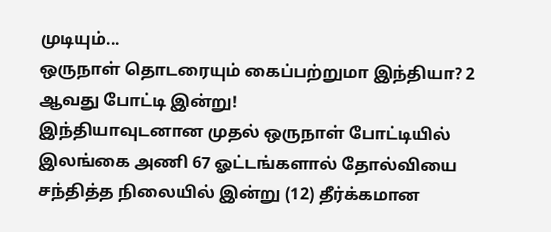முடியும்...
ஒருநாள் தொடரையும் கைப்பற்றுமா இந்தியா? 2 ஆவது போட்டி இன்று!
இந்தியாவுடனான முதல் ஒருநாள் போட்டியில் இலங்கை அணி 67 ஓட்டங்களால் தோல்வியை சந்தித்த நிலையில் இன்று (12) தீர்க்கமான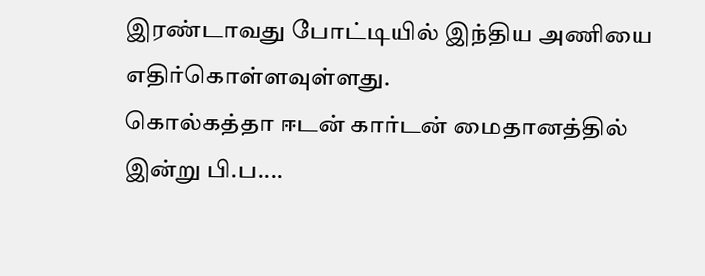இரண்டாவது போட்டியில் இந்திய அணியை எதிர்கொள்ளவுள்ளது.
கொல்கத்தா ஈடன் கார்டன் மைதானத்தில் இன்று பி.ப....